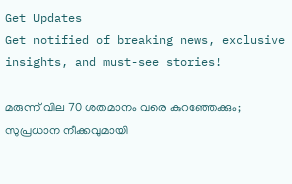Get Updates
Get notified of breaking news, exclusive insights, and must-see stories!

മരുന്ന് വില 70 ശതമാനം വരെ കുറഞ്ഞേക്കും; സുപ്രധാന നീക്കവുമായി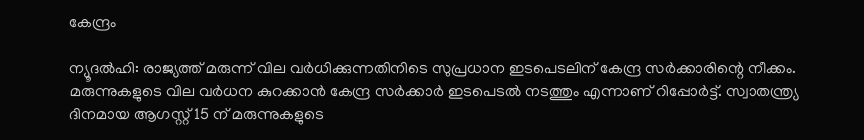കേന്ദ്രം

ന്യൂദല്‍ഹി: രാജ്യത്ത് മരുന്ന് വില വര്‍ധിക്കുന്നതിനിടെ സുപ്രധാന ഇടപെടലിന് കേന്ദ്ര സര്‍ക്കാരിന്റെ നീക്കം. മരുന്നുകളുടെ വില വര്‍ധന കുറക്കാന്‍ കേന്ദ്ര സര്‍ക്കാര്‍ ഇടപെടല്‍ നടത്തും എന്നാണ് റിപ്പോര്‍ട്ട്. സ്വാതന്ത്ര്യ ദിനമായ ആഗസ്റ്റ് 15 ന് മരുന്നുകളുടെ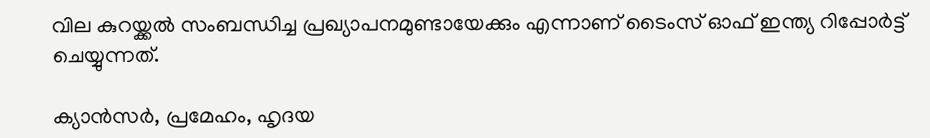വില കുറയ്ക്കല്‍ സംബന്ധിച്ച പ്രഖ്യാപനമുണ്ടായേക്കും എന്നാണ് ടൈംസ് ഓഫ് ഇന്ത്യ റിപ്പോര്‍ട്ട് ചെയ്യുന്നത്.

ക്യാന്‍സര്‍, പ്രമേഹം, ഹൃദയ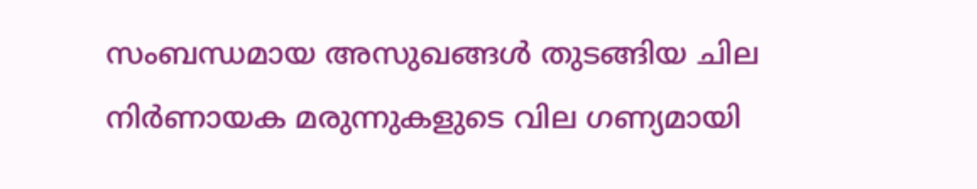സംബന്ധമായ അസുഖങ്ങള്‍ തുടങ്ങിയ ചില നിര്‍ണായക മരുന്നുകളുടെ വില ഗണ്യമായി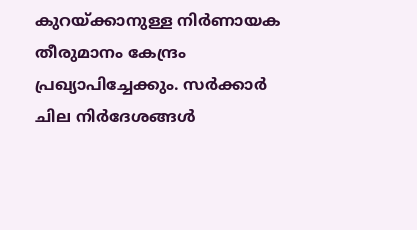കുറയ്ക്കാനുള്ള നിര്‍ണായക തീരുമാനം കേന്ദ്രം പ്രഖ്യാപിച്ചേക്കും. സര്‍ക്കാര്‍ ചില നിര്‍ദേശങ്ങള്‍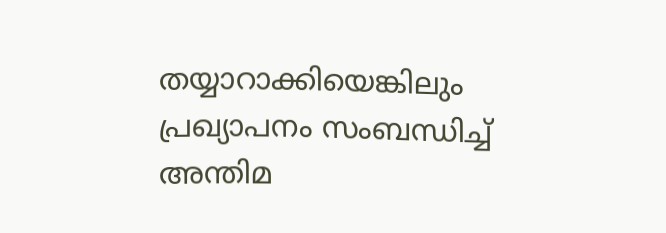തയ്യാറാക്കിയെങ്കിലും പ്രഖ്യാപനം സംബന്ധിച്ച് അന്തിമ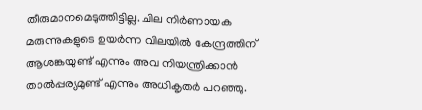തീരുമാനമെടുത്തിട്ടില്ല. ചില നിര്‍ണായക മരുന്നുകളുടെ ഉയര്‍ന്ന വിലയില്‍ കേന്ദ്രത്തിന് ആശങ്കയുണ്ട് എന്നും അവ നിയന്ത്രിക്കാന്‍ താല്‍പ്പര്യമുണ്ട് എന്നും അധികൃതര്‍ പറഞ്ഞു.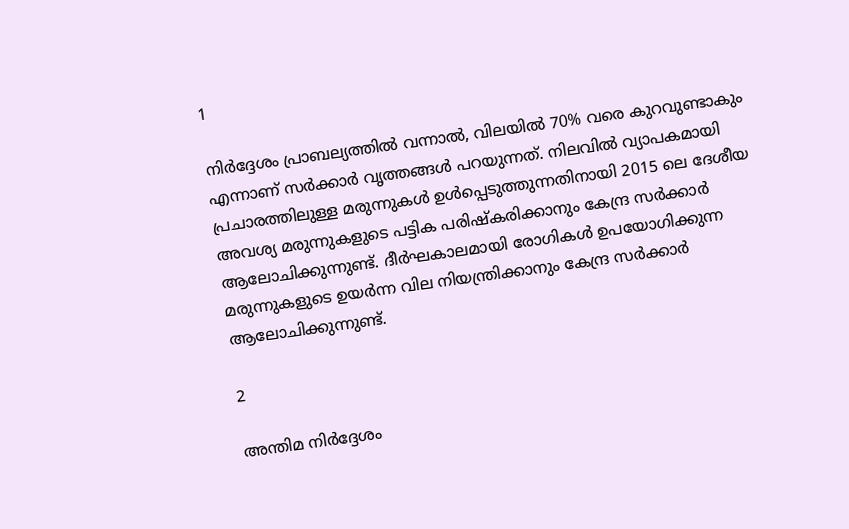1

നിര്‍ദ്ദേശം പ്രാബല്യത്തില്‍ വന്നാല്‍, വിലയില്‍ 70% വരെ കുറവുണ്ടാകും എന്നാണ് സര്‍ക്കാര്‍ വൃത്തങ്ങള്‍ പറയുന്നത്. നിലവില്‍ വ്യാപകമായി പ്രചാരത്തിലുള്ള മരുന്നുകള്‍ ഉള്‍പ്പെടുത്തുന്നതിനായി 2015 ലെ ദേശീയ അവശ്യ മരുന്നുകളുടെ പട്ടിക പരിഷ്‌കരിക്കാനും കേന്ദ്ര സര്‍ക്കാര്‍ ആലോചിക്കുന്നുണ്ട്. ദീര്‍ഘകാലമായി രോഗികള്‍ ഉപയോഗിക്കുന്ന മരുന്നുകളുടെ ഉയര്‍ന്ന വില നിയന്ത്രിക്കാനും കേന്ദ്ര സര്‍ക്കാര്‍ ആലോചിക്കുന്നുണ്ട്.

2

അന്തിമ നിര്‍ദ്ദേശം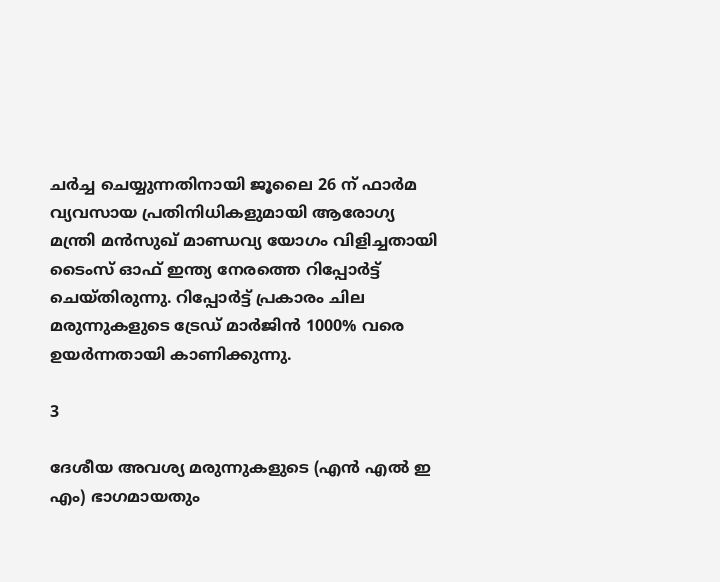ചര്‍ച്ച ചെയ്യുന്നതിനായി ജൂലൈ 26 ന് ഫാര്‍മ വ്യവസായ പ്രതിനിധികളുമായി ആരോഗ്യ മന്ത്രി മന്‍സുഖ് മാണ്ഡവ്യ യോഗം വിളിച്ചതായി ടൈംസ് ഓഫ് ഇന്ത്യ നേരത്തെ റിപ്പോര്‍ട്ട് ചെയ്തിരുന്നു. റിപ്പോര്‍ട്ട് പ്രകാരം ചില മരുന്നുകളുടെ ട്രേഡ് മാര്‍ജിന്‍ 1000% വരെ ഉയര്‍ന്നതായി കാണിക്കുന്നു.

3

ദേശീയ അവശ്യ മരുന്നുകളുടെ (എന്‍ എല്‍ ഇ എം) ഭാഗമായതും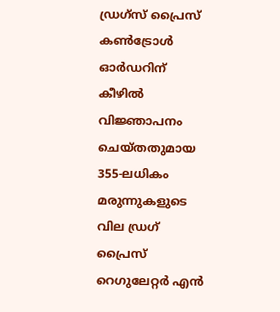ഡ്രഗ്‌സ് പ്രൈസ് കണ്‍ട്രോള്‍ ഓര്‍ഡറിന് കീഴില്‍ വിജ്ഞാപനം ചെയ്തതുമായ 355-ലധികം മരുന്നുകളുടെ വില ഡ്രഗ് പ്രൈസ് റെഗുലേറ്റര്‍ എന്‍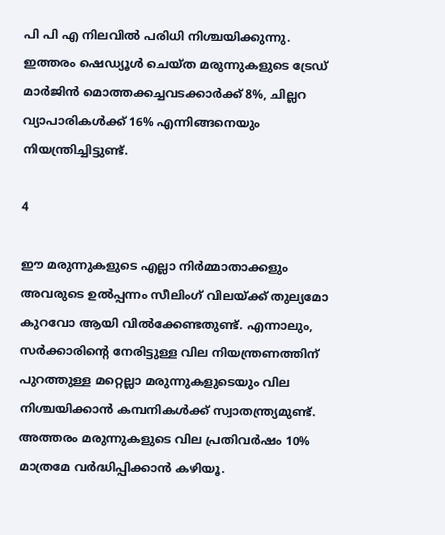പി പി എ നിലവില്‍ പരിധി നിശ്ചയിക്കുന്നു. ഇത്തരം ഷെഡ്യൂള്‍ ചെയ്ത മരുന്നുകളുടെ ട്രേഡ് മാര്‍ജിന്‍ മൊത്തക്കച്ചവടക്കാര്‍ക്ക് 8%, ചില്ലറ വ്യാപാരികള്‍ക്ക് 16% എന്നിങ്ങനെയും നിയന്ത്രിച്ചിട്ടുണ്ട്.

4

ഈ മരുന്നുകളുടെ എല്ലാ നിര്‍മ്മാതാക്കളും അവരുടെ ഉല്‍പ്പന്നം സീലിംഗ് വിലയ്ക്ക് തുല്യമോ കുറവോ ആയി വില്‍ക്കേണ്ടതുണ്ട്. എന്നാലും, സര്‍ക്കാരിന്റെ നേരിട്ടുള്ള വില നിയന്ത്രണത്തിന് പുറത്തുള്ള മറ്റെല്ലാ മരുന്നുകളുടെയും വില നിശ്ചയിക്കാന്‍ കമ്പനികള്‍ക്ക് സ്വാതന്ത്ര്യമുണ്ട്. അത്തരം മരുന്നുകളുടെ വില പ്രതിവര്‍ഷം 10% മാത്രമേ വര്‍ദ്ധിപ്പിക്കാന്‍ കഴിയൂ.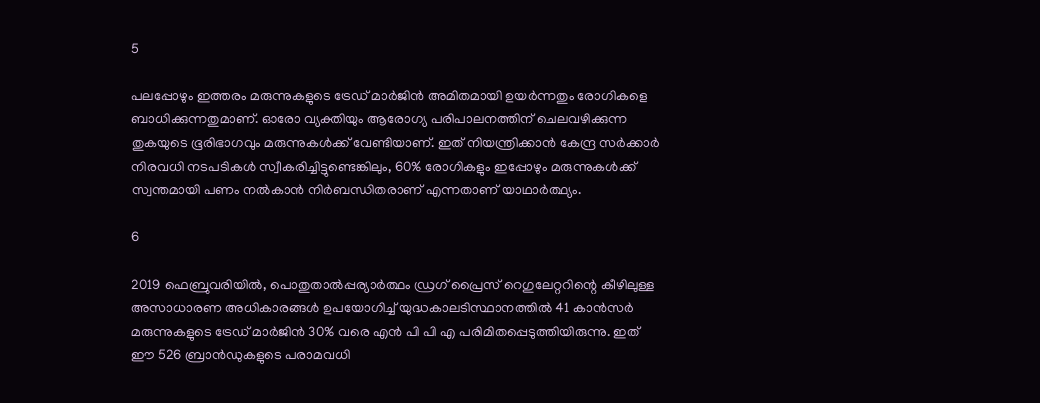5

പലപ്പോഴും ഇത്തരം മരുന്നുകളുടെ ട്രേഡ് മാര്‍ജിന്‍ അമിതമായി ഉയര്‍ന്നതും രോഗികളെ ബാധിക്കുന്നതുമാണ്. ഓരോ വ്യക്തിയും ആരോഗ്യ പരിപാലനത്തിന് ചെലവഴിക്കുന്ന തുകയുടെ ഭൂരിഭാഗവും മരുന്നുകള്‍ക്ക് വേണ്ടിയാണ്. ഇത് നിയന്ത്രിക്കാന്‍ കേന്ദ്ര സര്‍ക്കാര്‍ നിരവധി നടപടികള്‍ സ്വീകരിച്ചിട്ടുണ്ടെങ്കിലും, 60% രോഗികളും ഇപ്പോഴും മരുന്നുകള്‍ക്ക് സ്വന്തമായി പണം നല്‍കാന്‍ നിര്‍ബന്ധിതരാണ് എന്നതാണ് യാഥാര്‍ത്ഥ്യം.

6

2019 ഫെബ്രുവരിയില്‍, പൊതുതാല്‍പ്പര്യാര്‍ത്ഥം ഡ്രഗ് പ്രൈസ് റെഗുലേറ്ററിന്റെ കീഴിലുള്ള അസാധാരണ അധികാരങ്ങള്‍ ഉപയോഗിച്ച് യുദ്ധകാലടിസ്ഥാനത്തില്‍ 41 കാന്‍സര്‍ മരുന്നുകളുടെ ട്രേഡ് മാര്‍ജിന്‍ 30% വരെ എന്‍ പി പി എ പരിമിതപ്പെടുത്തിയിരുന്നു. ഇത് ഈ 526 ബ്രാന്‍ഡുകളുടെ പരാമവധി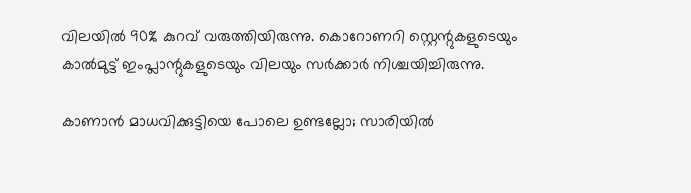വിലയില്‍ 90% കുറവ് വരുത്തിയിരുന്നു. കൊറോണറി സ്റ്റെന്റുകളുടെയും കാല്‍മുട്ട് ഇംപ്ലാന്റുകളുടെയും വിലയും സര്‍ക്കാര്‍ നിശ്ചയിച്ചിരുന്നു.

കാണാന്‍ മാധവിക്കുട്ടിയെ പോലെ ഉണ്ടല്ലോ; സാരിയില്‍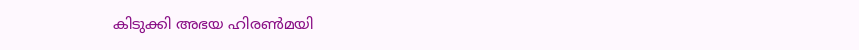കിടുക്കി അഭയ ഹിരണ്‍മയി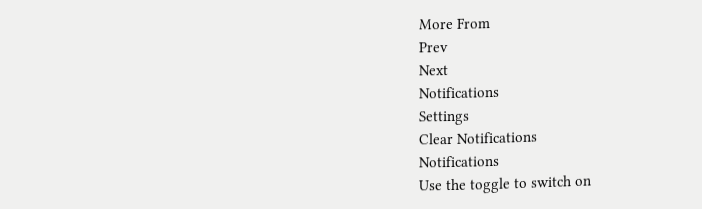More From
Prev
Next
Notifications
Settings
Clear Notifications
Notifications
Use the toggle to switch on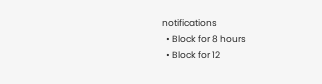notifications
  • Block for 8 hours
  • Block for 12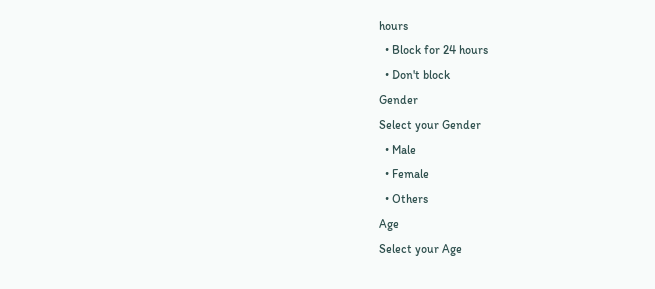hours
  • Block for 24 hours
  • Don't block
Gender
Select your Gender
  • Male
  • Female
  • Others
Age
Select your Age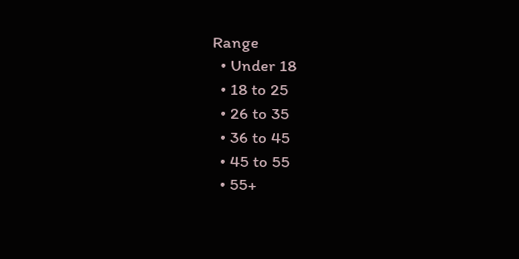Range
  • Under 18
  • 18 to 25
  • 26 to 35
  • 36 to 45
  • 45 to 55
  • 55+